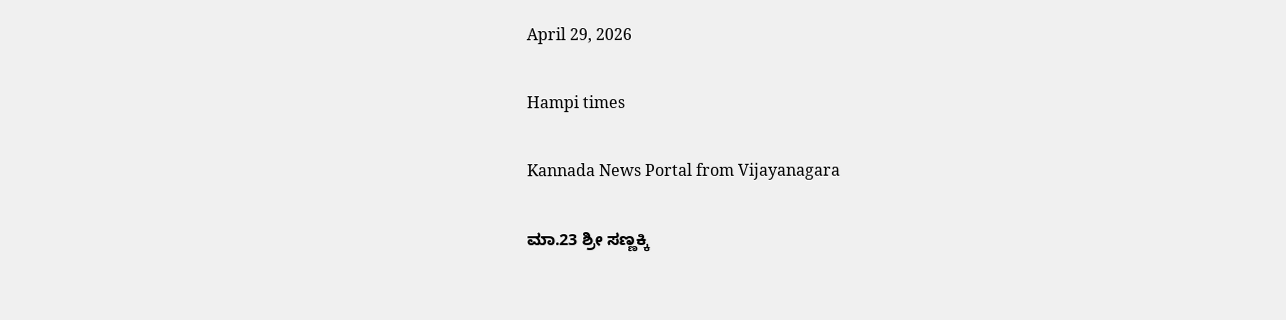April 29, 2026

Hampi times

Kannada News Portal from Vijayanagara

ಮಾ.23 ಶ್ರೀ ಸಣ್ಣಕ್ಕಿ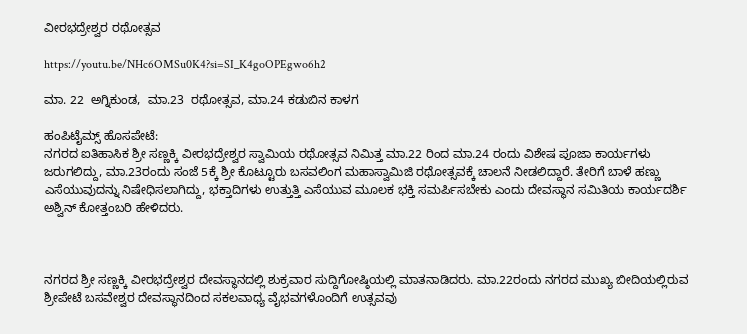ವೀರಭದ್ರೇಶ್ವರ ರಥೋತ್ಸವ

https://youtu.be/NHc6OMSu0K4?si=SI_K4goOPEgwo6h2

ಮಾ. 22  ಅಗ್ನಿಕುಂಡ,  ಮಾ.23  ರಥೋತ್ಸವ, ಮಾ.24 ಕಡುಬಿನ ಕಾಳಗ

ಹಂಪಿಟೈಮ್ಸ್ ಹೊಸಪೇಟೆ:
ನಗರದ ಐತಿಹಾಸಿಕ ಶ್ರೀ ಸಣ್ಣಕ್ಕಿ ವೀರಭದ್ರೇಶ್ವರ ಸ್ವಾಮಿಯ ರಥೋತ್ಸವ ನಿಮಿತ್ತ ಮಾ.22 ರಿಂದ ಮಾ.24 ರಂದು ವಿಶೇಷ ಪೂಜಾ ಕಾರ್ಯಗಳು ಜರುಗಲಿದ್ದು, ಮಾ.23ರಂದು ಸಂಜೆ 5ಕ್ಕೆ ಶ್ರೀ ಕೊಟ್ಟೂರು ಬಸವಲಿಂಗ ಮಹಾಸ್ವಾಮಿಜಿ ರಥೋತ್ಸವಕ್ಕೆ ಚಾಲನೆ ನೀಡಲಿದ್ದಾರೆ. ತೇರಿಗೆ ಬಾಳೆ ಹಣ್ಣು ಎಸೆಯುವುದನ್ನು ನಿಷೇಧಿಸಲಾಗಿದ್ದು, ಭಕ್ತಾದಿಗಳು ಉತ್ತುತ್ತಿ ಎಸೆಯುವ ಮೂಲಕ ಭಕ್ತಿ ಸಮರ್ಪಿಸಬೇಕು ಎಂದು ದೇವಸ್ಥಾನ ಸಮಿತಿಯ ಕಾರ್ಯದರ್ಶಿ ಅಶ್ವಿನ್ ಕೋತ್ತಂಬರಿ ಹೇಳಿದರು.



ನಗರದ ಶ್ರೀ ಸಣ್ಣಕ್ಕಿ ವೀರಭದ್ರೇಶ್ವರ ದೇವಸ್ಥಾನದಲ್ಲಿ ಶುಕ್ರವಾರ ಸುದ್ದಿಗೋಷ್ಠಿಯಲ್ಲಿ ಮಾತನಾಡಿದರು. ಮಾ.22ರಂದು ನಗರದ ಮುಖ್ಯ ಬೀದಿಯಲ್ಲಿರುವ ಶ್ರೀಪೇಟೆ ಬಸವೇಶ್ವರ ದೇವಸ್ಥಾನದಿಂದ ಸಕಲವಾಧ್ಯ ವೈಭವಗಳೊಂದಿಗೆ ಉತ್ಸವವು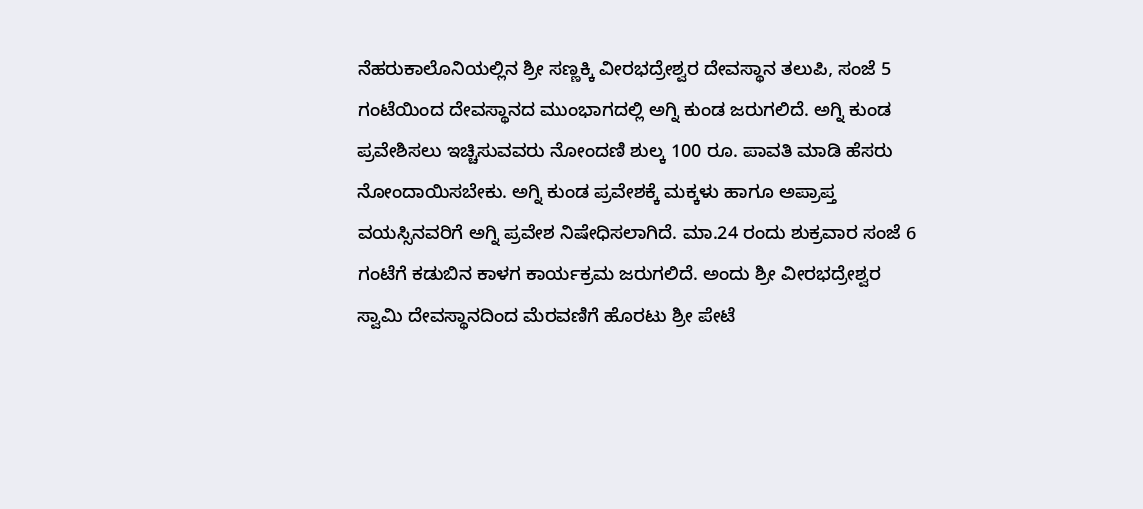ನೆಹರುಕಾಲೊನಿಯಲ್ಲಿನ ಶ್ರೀ ಸಣ್ಣಕ್ಕಿ ವೀರಭದ್ರೇಶ್ವರ ದೇವಸ್ಥಾನ ತಲುಪಿ, ಸಂಜೆ 5 ಗಂಟೆಯಿಂದ ದೇವಸ್ಥಾನದ ಮುಂಭಾಗದಲ್ಲಿ ಅಗ್ನಿ ಕುಂಡ ಜರುಗಲಿದೆ. ಅಗ್ನಿ ಕುಂಡ ಪ್ರವೇಶಿಸಲು ಇಚ್ಚಿಸುವವರು ನೋಂದಣಿ ಶುಲ್ಕ 100 ರೂ. ಪಾವತಿ ಮಾಡಿ ಹೆಸರು ನೋಂದಾಯಿಸಬೇಕು. ಅಗ್ನಿ ಕುಂಡ ಪ್ರವೇಶಕ್ಕೆ ಮಕ್ಕಳು ಹಾಗೂ ಅಪ್ರಾಪ್ತ ವಯಸ್ಸಿನವರಿಗೆ ಅಗ್ನಿ ಪ್ರವೇಶ ನಿಷೇಧಿಸಲಾಗಿದೆ. ಮಾ.24 ರಂದು ಶುಕ್ರವಾರ ಸಂಜೆ 6 ಗಂಟೆಗೆ ಕಡುಬಿನ ಕಾಳಗ ಕಾರ್ಯಕ್ರಮ ಜರುಗಲಿದೆ. ಅಂದು ಶ್ರೀ ವೀರಭದ್ರೇಶ್ವರ ಸ್ವಾಮಿ ದೇವಸ್ಥಾನದಿಂದ ಮೆರವಣಿಗೆ ಹೊರಟು ಶ್ರೀ ಪೇಟೆ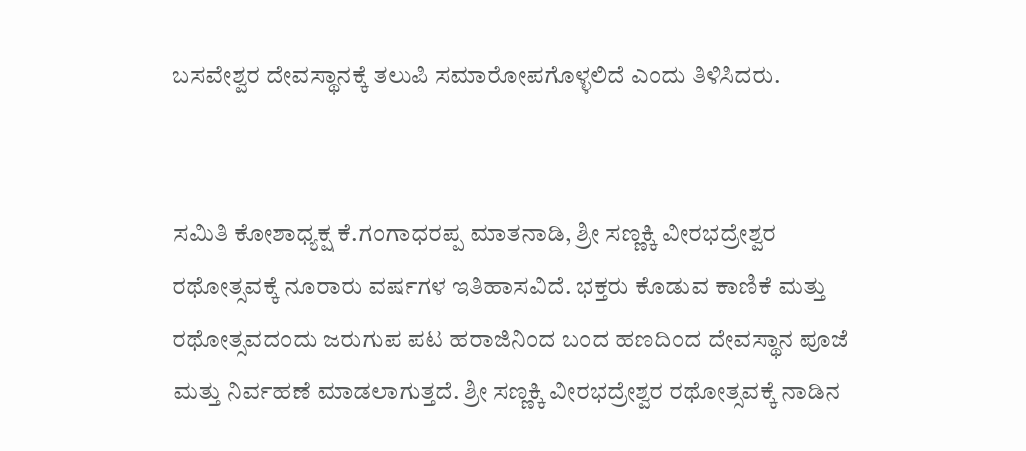ಬಸವೇಶ್ವರ ದೇವಸ್ಥಾನಕ್ಕೆ ತಲುಪಿ ಸಮಾರೋಪಗೊಳ್ಳಲಿದೆ ಎಂದು ತಿಳಿಸಿದರು.


ಸಮಿತಿ ಕೋಶಾಧ್ಯಕ್ಷ ಕೆ.ಗಂಗಾಧರಪ್ಪ ಮಾತನಾಡಿ, ಶ್ರೀ ಸಣ್ಣಕ್ಕಿ ವೀರಭದ್ರೇಶ್ವರ ರಥೋತ್ಸವಕ್ಕೆ ನೂರಾರು ವರ್ಷಗಳ ಇತಿಹಾಸವಿದೆ. ಭಕ್ತರು ಕೊಡುವ ಕಾಣಿಕೆ ಮತ್ತು ರಥೋತ್ಸವದಂದು ಜರುಗುಪ ಪಟ ಹರಾಜಿನಿಂದ ಬಂದ ಹಣದಿಂದ ದೇವಸ್ಥಾನ ಪೂಜೆ ಮತ್ತು ನಿರ್ವಹಣೆ ಮಾಡಲಾಗುತ್ತದೆ. ಶ್ರೀ ಸಣ್ಣಕ್ಕಿ ವೀರಭದ್ರೇಶ್ವರ ರಥೋತ್ಸವಕ್ಕೆ ನಾಡಿನ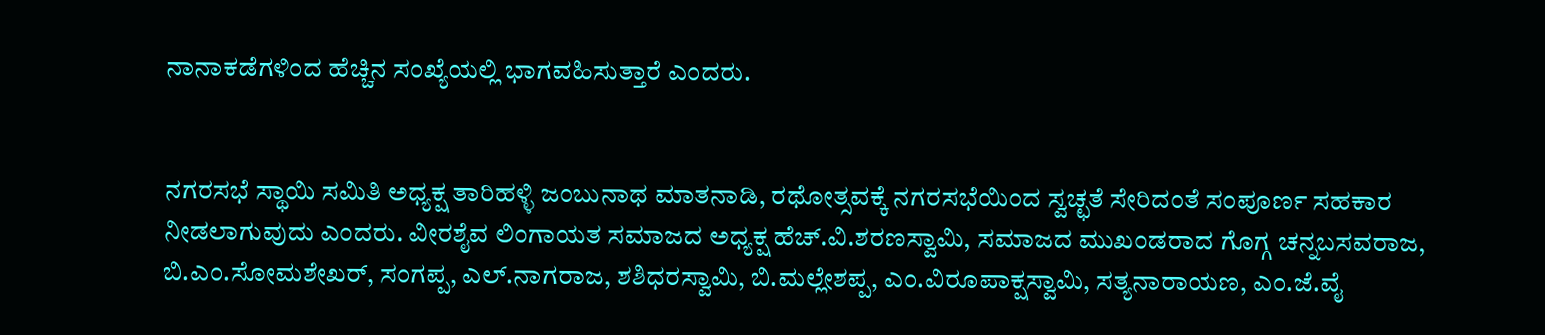ನಾನಾಕಡೆಗಳಿಂದ ಹೆಚ್ಚಿನ ಸಂಖ್ಯೆಯಲ್ಲಿ ಭಾಗವಹಿಸುತ್ತಾರೆ ಎಂದರು.


ನಗರಸಭೆ ಸ್ಥಾಯಿ ಸಮಿತಿ ಅಧ್ಯಕ್ಷ ತಾರಿಹಳ್ಳಿ ಜಂಬುನಾಥ ಮಾತನಾಡಿ, ರಥೋತ್ಸವಕ್ಕೆ ನಗರಸಭೆಯಿಂದ ಸ್ವಚ್ಛತೆ ಸೇರಿದಂತೆ ಸಂಪೂರ್ಣ ಸಹಕಾರ ನೀಡಲಾಗುವುದು ಎಂದರು. ವೀರಶೈವ ಲಿಂಗಾಯತ ಸಮಾಜದ ಅಧ್ಯಕ್ಷ ಹೆಚ್.ವಿ.ಶರಣಸ್ವಾಮಿ, ಸಮಾಜದ ಮುಖಂಡರಾದ ಗೊಗ್ಗ ಚನ್ನಬಸವರಾಜ, ಬಿ.ಎಂ.ಸೋಮಶೇಖರ್, ಸಂಗಪ್ಪ, ಎಲ್.ನಾಗರಾಜ, ಶಶಿಧರಸ್ವಾಮಿ, ಬಿ.ಮಲ್ಲೇಶಪ್ಪ, ಎಂ.ವಿರೂಪಾಕ್ಷಸ್ವಾಮಿ, ಸತ್ಯನಾರಾಯಣ, ಎಂ.ಜೆ.ವೈ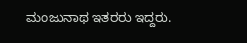ಮಂಜುನಾಥ ಇತರರು ಇದ್ದರು.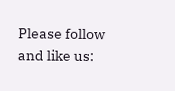Please follow and like us: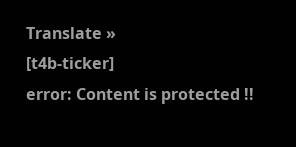Translate »
[t4b-ticker]
error: Content is protected !!